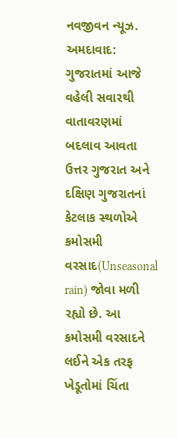નવજીવન ન્યૂઝ. અમદાવાદ: ગુજરાતમાં આજે વહેલી સવારથી વાતાવરણમાં બદલાવ આવતા ઉત્તર ગુજરાત અને દક્ષિણ ગુજરાતનાં કેટલાક સ્થળોએ કમોસમી વરસાદ(Unseasonal rain) જોવા મળી રહ્યો છે. આ કમોસમી વરસાદને લઈને એક તરફ ખેડૂતોમાં ચિંતા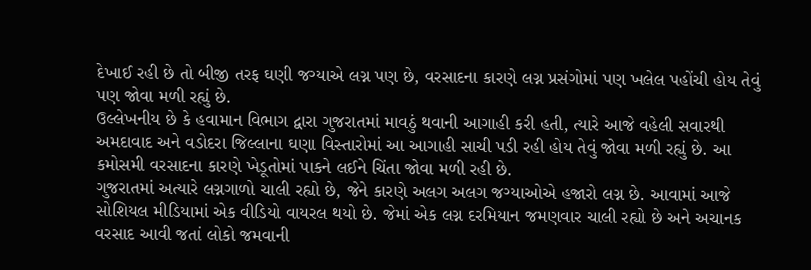દેખાઈ રહી છે તો બીજી તરફ ઘણી જગ્યાએ લગ્ન પણ છે, વરસાદના કારણે લગ્ન પ્રસંગોમાં પણ ખલેલ પહોંચી હોય તેવું પણ જોવા મળી રહ્યું છે.
ઉલ્લેખનીય છે કે હવામાન વિભાગ દ્વારા ગુજરાતમાં માવઠું થવાની આગાહી કરી હતી, ત્યારે આજે વહેલી સવારથી અમદાવાદ અને વડોદરા જિલ્લાના ઘણા વિસ્તારોમાં આ આગાહી સાચી પડી રહી હોય તેવું જોવા મળી રહ્યું છે. આ કમોસમી વરસાદના કારણે ખેડૂતોમાં પાકને લઈને ચિંતા જોવા મળી રહી છે.
ગુજરાતમાં અત્યારે લગ્નગાળો ચાલી રહ્યો છે, જેને કારણે અલગ અલગ જગ્યાઓએ હજારો લગ્ન છે. આવામાં આજે સોશિયલ મીડિયામાં એક વીડિયો વાયરલ થયો છે. જેમાં એક લગ્ન દરમિયાન જમણવાર ચાલી રહ્યો છે અને અચાનક વરસાદ આવી જતાં લોકો જમવાની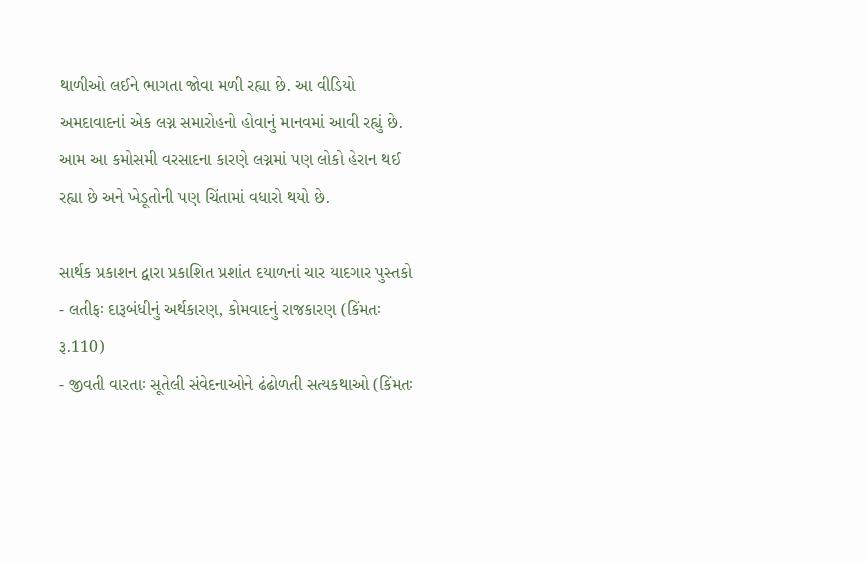થાળીઓ લઈને ભાગતા જોવા મળી રહ્યા છે. આ વીડિયો અમદાવાદનાં એક લગ્ન સમારોહનો હોવાનું માનવમાં આવી રહ્યું છે. આમ આ કમોસમી વરસાદના કારણે લગ્નમાં પણ લોકો હેરાન થઈ રહ્યા છે અને ખેડૂતોની પણ ચિંતામાં વધારો થયો છે.

સાર્થક પ્રકાશન દ્વારા પ્રકાશિત પ્રશાંત દયાળનાં ચાર યાદગાર પુસ્તકો
- લતીફઃ દારૂબંધીનું અર્થકારણ, કોમવાદનું રાજકારણ (કિંમતઃ રૂ.110)
- જીવતી વારતાઃ સૂતેલી સંવેદનાઓને ઢંઢોળતી સત્યકથાઓ (કિંમતઃ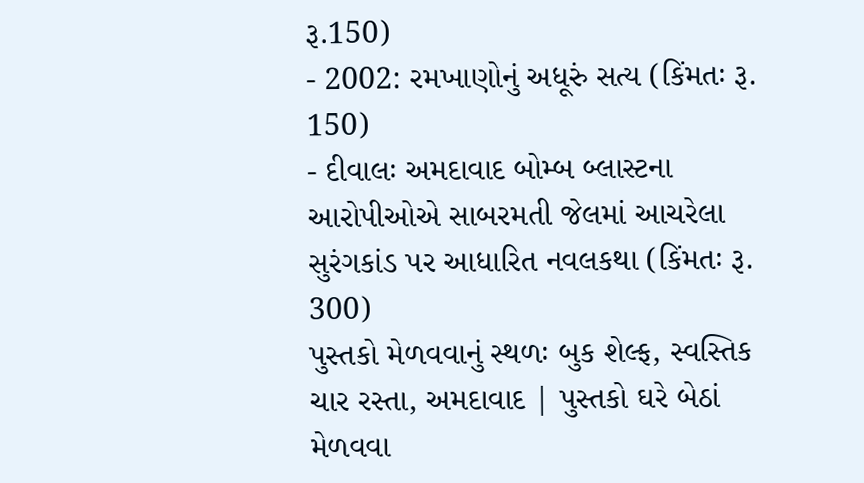રૂ.150)
- 2002: રમખાણોનું અધૂરું સત્ય (કિંમતઃ રૂ. 150)
- દીવાલઃ અમદાવાદ બોમ્બ બ્લાસ્ટના આરોપીઓએ સાબરમતી જેલમાં આચરેલા સુરંગકાંડ પર આધારિત નવલકથા (કિંમતઃ રૂ. 300)
પુસ્તકો મેળવવાનું સ્થળઃ બુક શેલ્ફ, સ્વસ્તિક ચાર રસ્તા, અમદાવાદ | પુસ્તકો ઘરે બેઠાં મેળવવા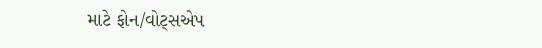માટે ફોન/વોટ્સએપ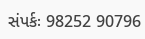સંપર્કઃ 98252 90796